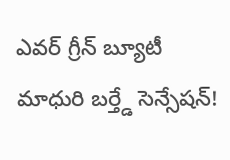ఎవర్ గ్రీన్ బ్యూటీ మాధురి బర్త్డే సెన్సేషన్!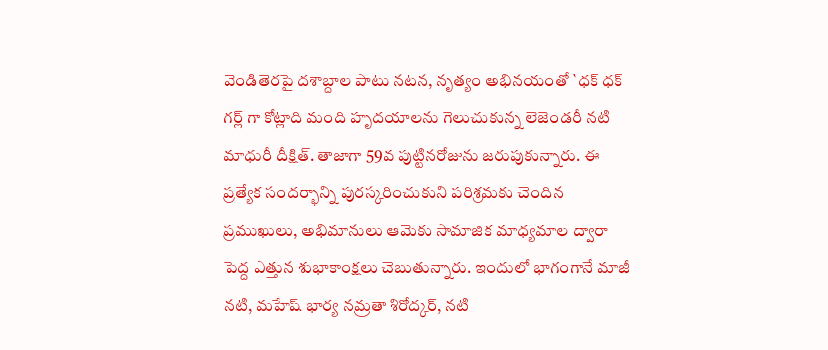వెండితెరపై దశాబ్దాల పాటు నటన, నృత్యం అభినయంతో `ధక్ ధక్ గర్ల్ గా కోట్లాది మంది హృదయాలను గెలుచుకున్న లెజెండరీ నటి మాధురీ దీక్షిత్. తాజాగా 59వ పుట్టినరోజును జరుపుకున్నారు. ఈ ప్రత్యేక సందర్భాన్ని పురస్కరించుకుని పరిశ్రమకు చెందిన ప్రముఖులు, అభిమానులు ఆమెకు సామాజిక మాధ్యమాల ద్వారా పెద్ద ఎత్తున శుభాకాంక్షలు చెబుతున్నారు. ఇందులో భాగంగానే మాజీ నటి, మహేష్ భార్య నమ్రతా శిరోద్కర్, నటి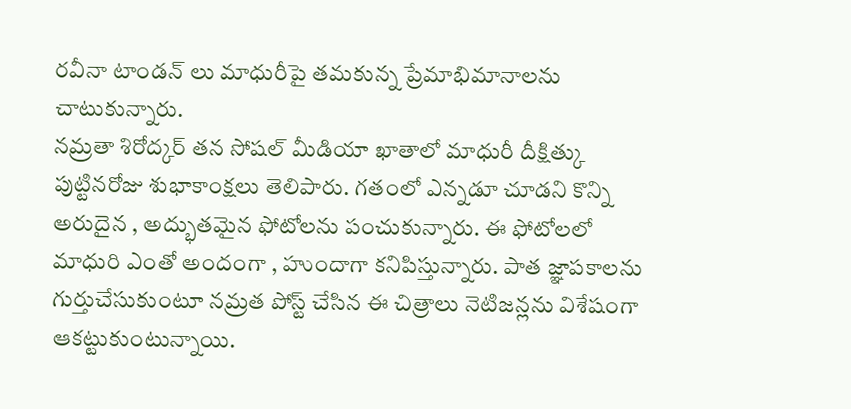రవీనా టాండన్ లు మాధురీపై తమకున్న ప్రేమాభిమానాలను చాటుకున్నారు.
నమ్రతా శిరోద్కర్ తన సోషల్ మీడియా ఖాతాలో మాధురీ దీక్షిత్కు పుట్టినరోజు శుభాకాంక్షలు తెలిపారు. గతంలో ఎన్నడూ చూడని కొన్ని అరుదైన , అద్భుతమైన ఫోటోలను పంచుకున్నారు. ఈ ఫోటోలలో మాధురి ఎంతో అందంగా , హుందాగా కనిపిస్తున్నారు. పాత జ్ఞాపకాలను గుర్తుచేసుకుంటూ నమ్రత పోస్ట్ చేసిన ఈ చిత్రాలు నెటిజన్లను విశేషంగా ఆకట్టుకుంటున్నాయి.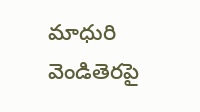మాధురి వెండితెరపై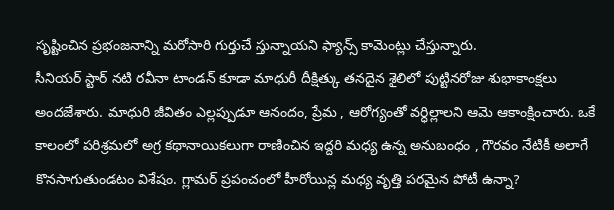సృష్టించిన ప్రభంజనాన్ని మరోసారి గుర్తుచే స్తున్నాయని ఫ్యాన్స్ కామెంట్లు చేస్తున్నారు.
సీనియర్ స్టార్ నటి రవీనా టాండన్ కూడా మాధురీ దీక్షిత్కు తనదైన శైలిలో పుట్టినరోజు శుభాకాంక్షలు అందజేశారు. మాధురి జీవితం ఎల్లప్పుడూ ఆనందం, ప్రేమ , ఆరోగ్యంతో వర్ధిల్లాలని ఆమె ఆకాంక్షించారు. ఒకే కాలంలో పరిశ్రమలో అగ్ర కథానాయికలుగా రాణించిన ఇద్దరి మధ్య ఉన్న అనుబంధం , గౌరవం నేటికీ అలాగే కొనసాగుతుండటం విశేషం. గ్లామర్ ప్రపంచంలో హీరోయిన్ల మధ్య వృత్తి పరమైన పోటీ ఉన్నా?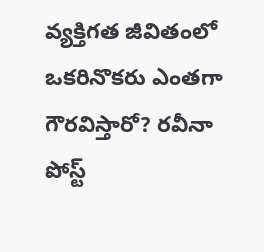వ్యక్తిగత జీవితంలో ఒకరినొకరు ఎంతగా గౌరవిస్తారో? రవీనా పోస్ట్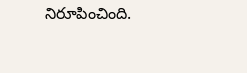నిరూపించింది.